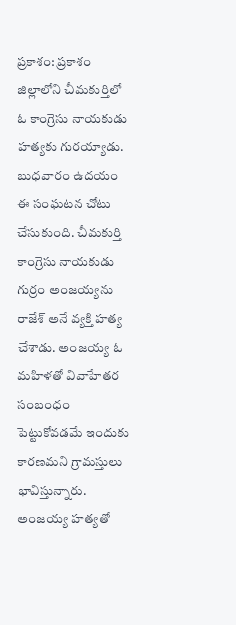ప్రకాశం: ప్రకాశం జిల్లాలోని చీమకుర్తిలో ఓ కాంగ్రెసు నాయకుడు హత్యకు గురయ్యాడు. బుధవారం ఉదయం ఈ సంఘటన చోటు చేసుకుంది. చీమకుర్తి కాంగ్రెసు నాయకుడు గుర్రం అంజయ్యను రాజేశ్ అనే వ్యక్తి హత్య చేశాడు. అంజయ్య ఓ మహిళతో వివాహేతర సంబంధం పెట్టుకోవడమే ఇందుకు కారణమని గ్రామస్తులు భావిస్తున్నారు. అంజయ్య హత్యతో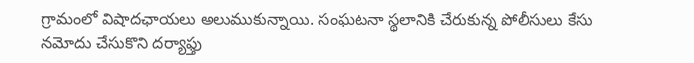గ్రామంలో విషాదఛాయలు అలుముకున్నాయి. సంఘటనా స్థలానికి చేరుకున్న పోలీసులు కేసు నమోదు చేసుకొని దర్యాఫ్తు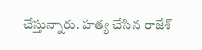చేస్తున్నారు. హత్య చేసిన రాజేశ్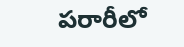పరారీలో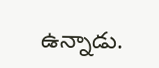ఉన్నాడు.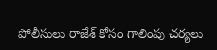పోలీసులు రాజేశ్ కోసం గాలింపు చర్యలు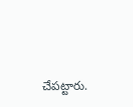చేపట్టారు.